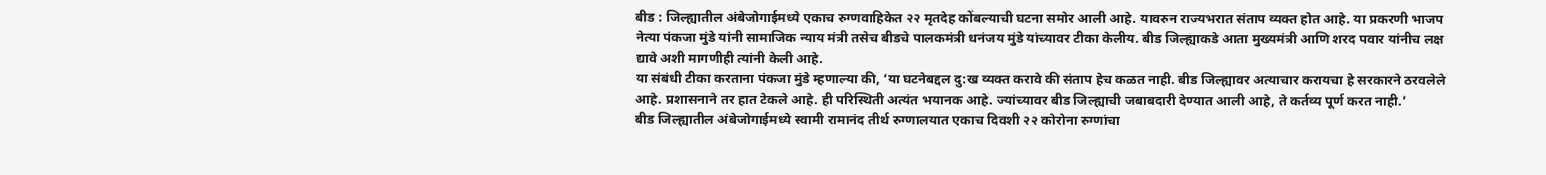बीड : जिल्ह्यातील अंबेजोगाईमध्ये एकाच रुग्णवाहिकेत २२ मृतदेह कोंबल्याची घटना समोर आली आहे. यावरुन राज्यभरात संताप व्यक्त होत आहे. या प्रकरणी भाजप नेत्या पंकजा मुंडे यांनी सामाजिक न्याय मंत्री तसेच बीडचे पालकमंत्री धनंजय मुंडे यांच्यावर टीका केलीय. बीड जिल्ह्याकडे आता मुख्यमंत्री आणि शरद पवार यांनीच लक्ष द्यावे अशी मागणीही त्यांनी केली आहे.
या संबंधी टीका करताना पंकजा मुंडे म्हणाल्या की, ‘या घटनेबद्दल दु:ख व्यक्त करावे की संताप हेच कळत नाही. बीड जिल्ह्यावर अत्याचार करायचा हे सरकारने ठरवलेले आहे. प्रशासनाने तर हात टेकले आहे. ही परिस्थिती अत्यंत भयानक आहे. ज्यांच्यावर बीड जिल्ह्याची जबाबदारी देण्यात आली आहे, ते कर्तव्य पूर्ण करत नाही.’
बीड जिल्ह्यातील अंबेजोगाईमध्ये स्वामी रामानंद तीर्थ रुग्णालयात एकाच दिवशी २२ कोरोना रुग्णांचा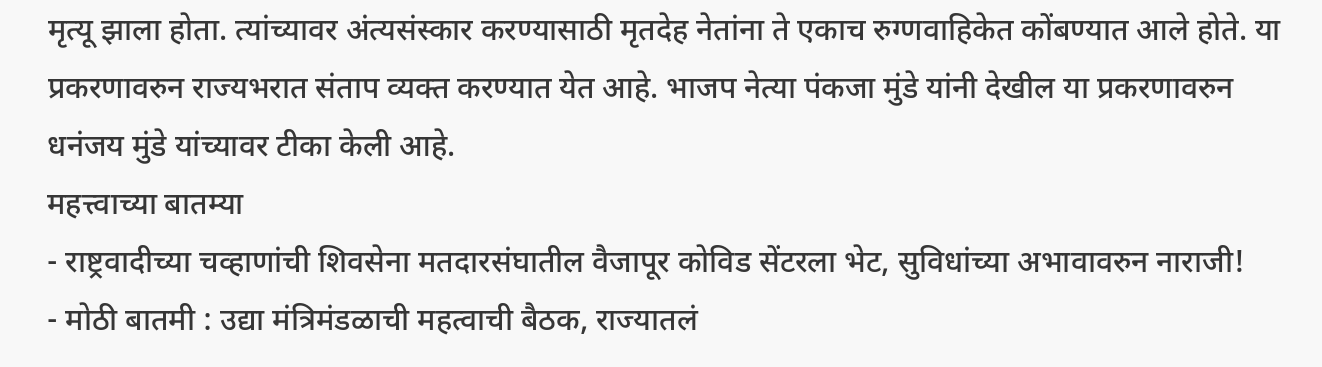मृत्यू झाला होता. त्यांच्यावर अंत्यसंस्कार करण्यासाठी मृतदेह नेतांना ते एकाच रुग्णवाहिकेत कोंबण्यात आले होते. या प्रकरणावरुन राज्यभरात संताप व्यक्त करण्यात येत आहे. भाजप नेत्या पंकजा मुंडे यांनी देखील या प्रकरणावरुन धनंजय मुंडे यांच्यावर टीका केली आहे.
महत्त्वाच्या बातम्या
- राष्ट्रवादीच्या चव्हाणांची शिवसेना मतदारसंघातील वैजापूर कोविड सेंटरला भेट, सुविधांच्या अभावावरुन नाराजी!
- मोठी बातमी : उद्या मंत्रिमंडळाची महत्वाची बैठक, राज्यातलं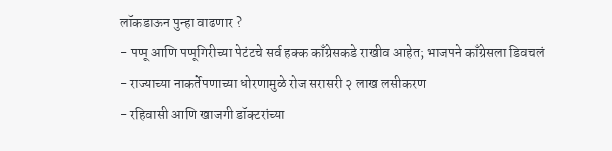लॉकडाऊन पुन्हा वाढणार ?
- पप्पू आणि पप्पूगिरीच्या पेटंटचे सर्व हक्क काँग्रेसकडे राखीव आहेत; भाजपने काँग्रेसला डिवचलं
- राज्याच्या नाकर्तेपणाच्या धोरणामुळे रोज सरासरी २ लाख लसीकरण
- रहिवासी आणि खाजगी डॉक्टरांच्या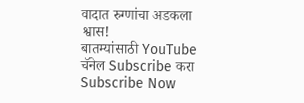वादात रुग्णांचा अडकला श्वास!
बातम्यांसाठी YouTube चॅनेल Subscribe करा
Subscribe Now